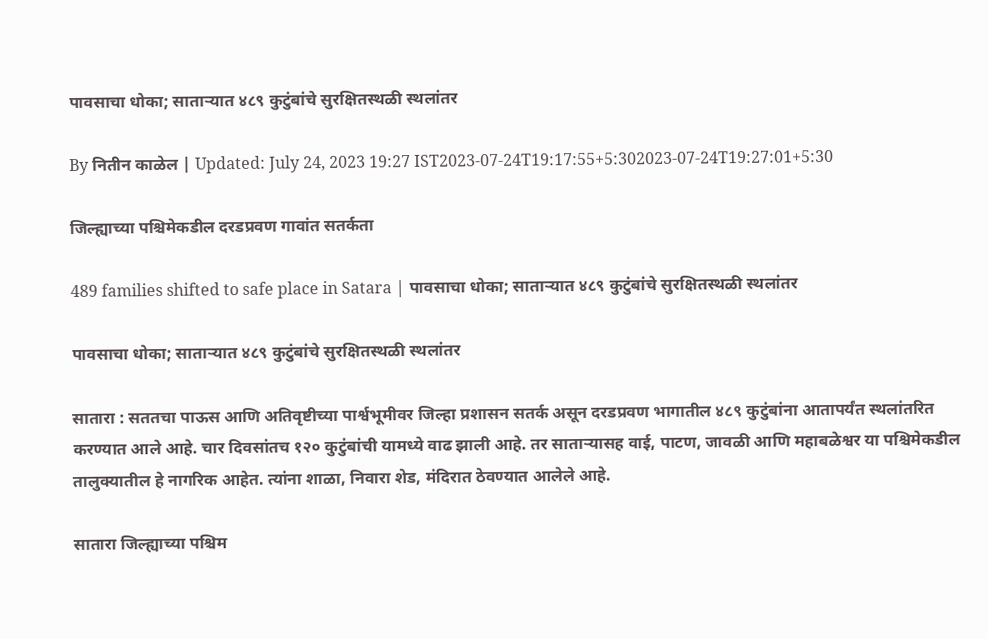पावसाचा धोका; साताऱ्यात ४८९ कुटुंबांचे सुरक्षितस्थळी स्थलांतर

By नितीन काळेल | Updated: July 24, 2023 19:27 IST2023-07-24T19:17:55+5:302023-07-24T19:27:01+5:30

जिल्ह्याच्या पश्चिमेकडील दरडप्रवण गावांत सतर्कता

489 families shifted to safe place in Satara | पावसाचा धोका; साताऱ्यात ४८९ कुटुंबांचे सुरक्षितस्थळी स्थलांतर

पावसाचा धोका; साताऱ्यात ४८९ कुटुंबांचे सुरक्षितस्थळी स्थलांतर

सातारा : सततचा पाऊस आणि अतिवृष्टीच्या पार्श्वभूमीवर जिल्हा प्रशासन सतर्क असून दरडप्रवण भागातील ४८९ कुटुंबांना आतापर्यंत स्थलांतरित करण्यात आले आहे. चार दिवसांतच १२० कुटुंबांची यामध्ये वाढ झाली आहे. तर साताऱ्यासह वाई, पाटण, जावळी आणि महाबळेश्वर या पश्चिमेकडील तालुक्यातील हे नागरिक आहेत. त्यांना शाळा, निवारा शेड, मंदिरात ठेवण्यात आलेले आहे.

सातारा जिल्ह्याच्या पश्चिम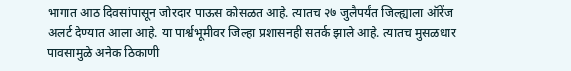भागात आठ दिवसांपासून जोरदार पाऊस कोसळत आहे. त्यातच २७ जुलैपर्यंत जिल्ह्याला ऑरेंज अलर्ट देण्यात आला आहे. या पार्श्वभूमीवर जिल्हा प्रशासनही सतर्क झाले आहे. त्यातच मुसळधार पावसामुळे अनेक ठिकाणी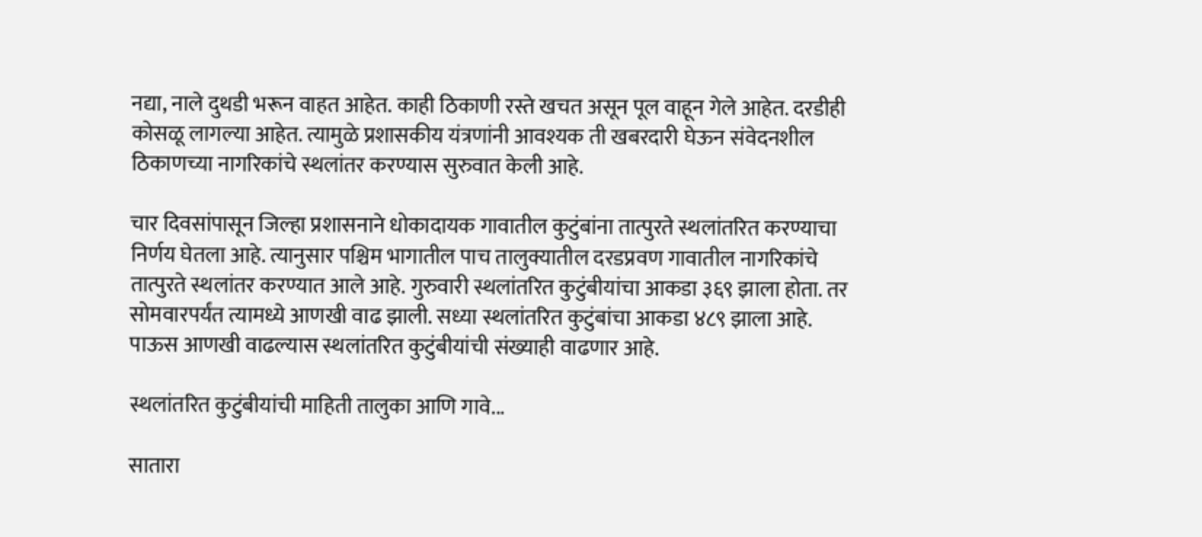नद्या, नाले दुथडी भरून वाहत आहेत. काही ठिकाणी रस्ते खचत असून पूल वाहून गेले आहेत. दरडीही कोसळू लागल्या आहेत. त्यामुळे प्रशासकीय यंत्रणांनी आवश्यक ती खबरदारी घेऊन संवेदनशील ठिकाणच्या नागरिकांचे स्थलांतर करण्यास सुरुवात केली आहे.

चार दिवसांपासून जिल्हा प्रशासनाने धोकादायक गावातील कुटुंबांना तात्पुरते स्थलांतरित करण्याचा निर्णय घेतला आहे. त्यानुसार पश्चिम भागातील पाच तालुक्यातील दरडप्रवण गावातील नागरिकांचे तात्पुरते स्थलांतर करण्यात आले आहे. गुरुवारी स्थलांतरित कुटुंबीयांचा आकडा ३६९ झाला होता. तर सोमवारपर्यंत त्यामध्ये आणखी वाढ झाली. सध्या स्थलांतरित कुटुंबांचा आकडा ४८९ झाला आहे. पाऊस आणखी वाढल्यास स्थलांतरित कुटुंबीयांची संख्याही वाढणार आहे.

स्थलांतरित कुटुंबीयांची माहिती तालुका आणि गावे...

सातारा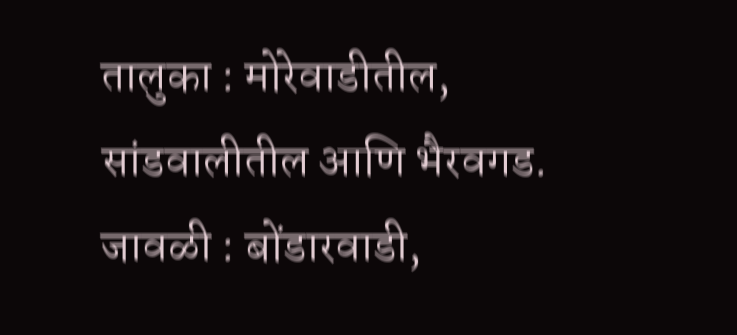तालुका : मोरेवाडीतील, सांडवालीतील आणि भैरवगड.
जावळी : बोंडारवाडी,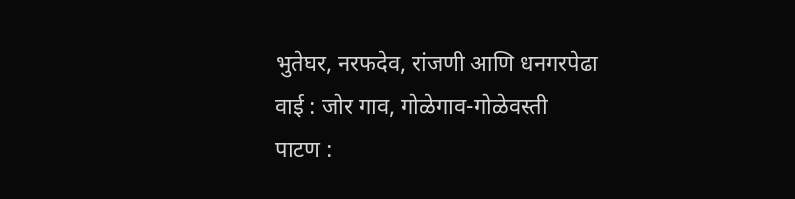भुतेघर, नरफदेव, रांजणी आणि धनगरपेढा
वाई : जोर गाव, गोळेगाव-गोळेवस्ती
पाटण :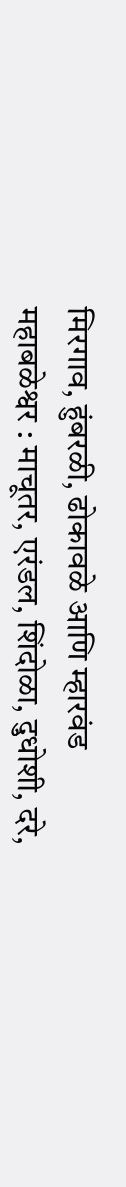मिरगाव, हुंबरळी, ढोकावळे आणि म्हारवंड
महाबळेश्वर : माचूतर, एरंडल, शिंदोळा, दुधोशी, दरे,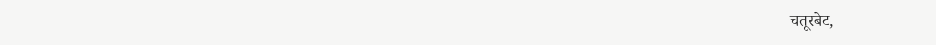चतूरबेट,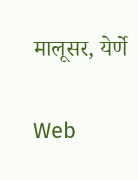मालूसर, येर्णे

Web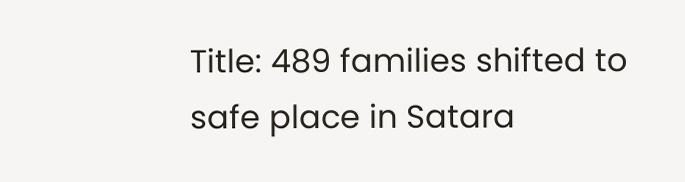Title: 489 families shifted to safe place in Satara